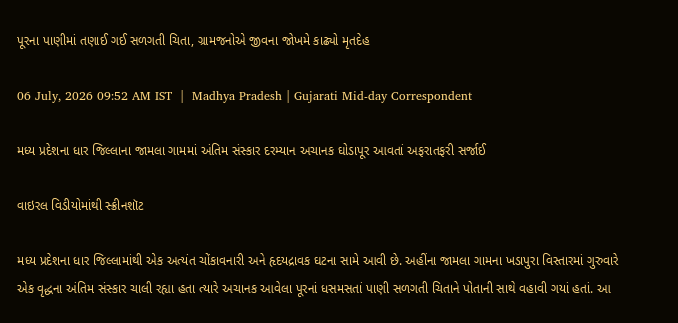પૂરના પાણીમાં તણાઈ ગઈ સળગતી ચિતા, ગ્રામજનોએ જીવના જોખમે કાઢ્યો મૃતદેહ

06 July, 2026 09:52 AM IST  |  Madhya Pradesh | Gujarati Mid-day Correspondent

મધ્ય પ્રદેશના ધાર જિલ્લાના જામલા ગામમાં અંતિમ સંસ્કાર દરમ્યાન અચાનક ઘોડાપૂર આવતાં અફરાતફરી સર્જાઈ

વાઇરલ વિડીયોમાંથી સ્ક્રીનશૉટ

મધ્ય પ્રદેશના ધાર જિલ્લામાંથી એક અત્યંત ચોંકાવનારી અને હૃદયદ્રાવક ઘટના સામે આવી છે. અહીંના જામલા ગામના ખડાપુરા વિસ્તારમાં ગુરુવારે એક વૃદ્ધના અંતિમ સંસ્કાર ચાલી રહ્યા હતા ત્યારે અચાનક આવેલા પૂરનાં ધસમસતાં પાણી સળગતી ચિતાને પોતાની સાથે વહાવી ગયાં હતાં. આ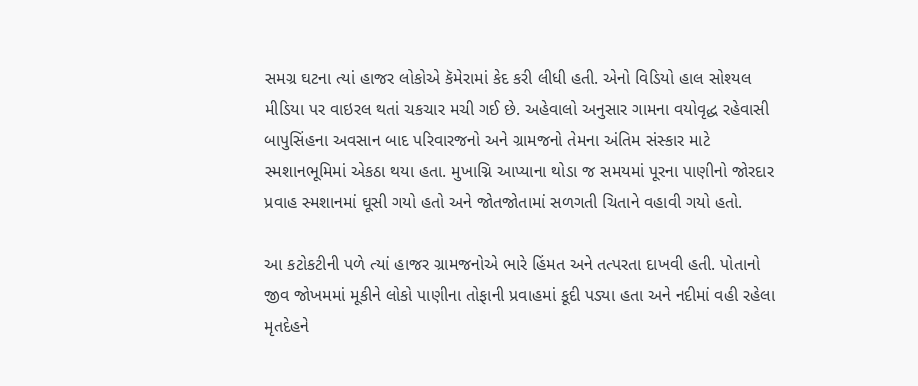સમગ્ર ઘટના ત્યાં હાજર લોકોએ કૅમેરામાં કેદ કરી લીધી હતી. એનો વિડિયો હાલ સોશ્યલ મીડિયા પર વાઇરલ થતાં ચકચાર મચી ગઈ છે. અહેવાલો અનુસાર ગામના વયોવૃદ્ધ રહેવાસી બાપુસિંહના અવસાન બાદ પરિવારજનો અને ગ્રામજનો તેમના અંતિમ સંસ્કાર માટે સ્મશાનભૂમિમાં એકઠા થયા હતા. મુખાગ્નિ આપ્યાના થોડા જ સમયમાં પૂરના પાણીનો જોરદાર પ્રવાહ સ્મશાનમાં ઘૂસી ગયો હતો અને જોતજોતામાં સળગતી ચિતાને વહાવી ગયો હતો.

આ કટોકટીની પળે ત્યાં હાજર ગ્રામજનોએ ભારે હિંમત અને તત્પરતા દાખવી હતી. પોતાનો જીવ જોખમમાં મૂકીને લોકો પાણીના તોફાની પ્રવાહમાં કૂદી પડ્યા હતા અને નદીમાં વહી રહેલા મૃતદેહને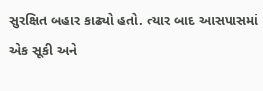સુરક્ષિત બહાર કાઢ્યો હતો. ત્યાર બાદ આસપાસમાં એક સૂકી અને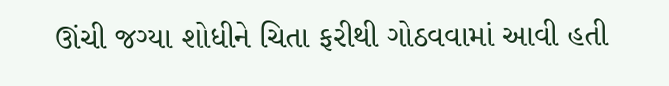ઊંચી જગ્યા શોધીને ચિતા ફરીથી ગોઠવવામાં આવી હતી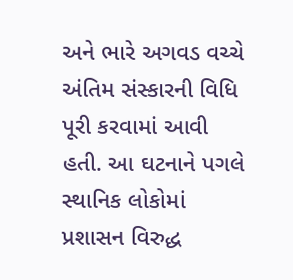અને ભારે અગવડ વચ્ચે અંતિમ સંસ્કારની વિધિ પૂરી કરવામાં આવી હતી. આ ઘટનાને પગલે સ્થાનિક લોકોમાં પ્રશાસન વિરુદ્ધ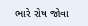ભારે રોષ જોવા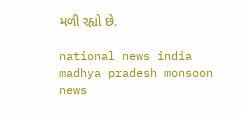મળી રહ્યો છે.

national news india madhya pradesh monsoon news